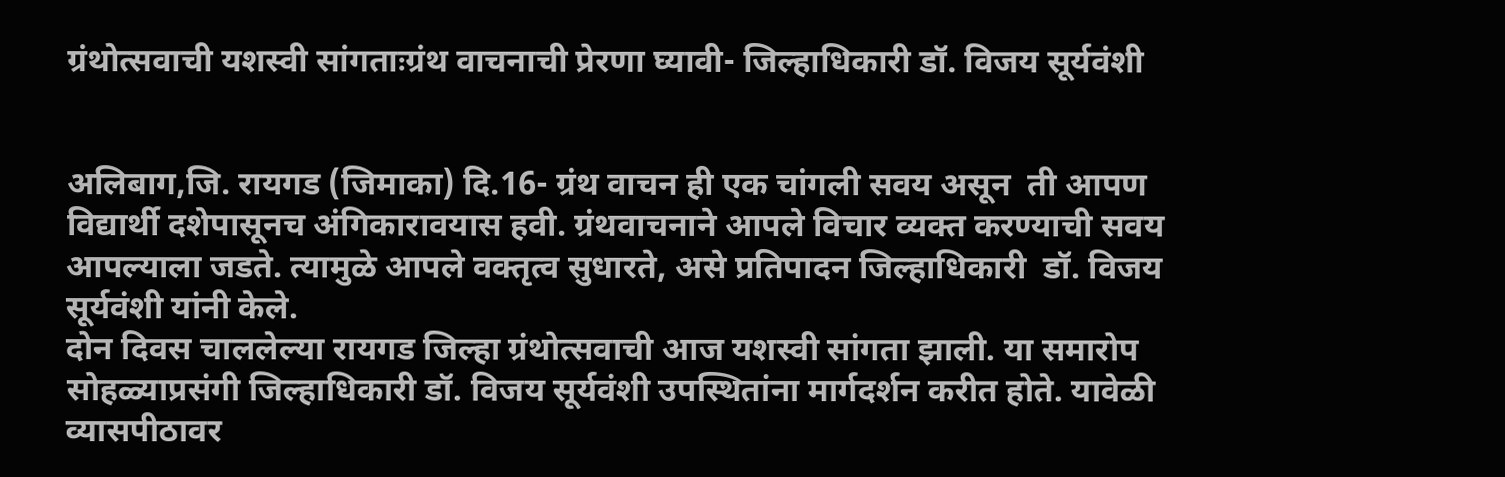ग्रंथोत्सवाची यशस्वी सांगताःग्रंथ वाचनाची प्रेरणा घ्यावी- जिल्हाधिकारी डॉ. विजय सूर्यवंशी


अलिबाग,जि. रायगड (जिमाका) दि.16- ग्रंथ वाचन ही एक चांगली सवय असून  ती आपण विद्यार्थी दशेपासूनच अंगिकारावयास हवी. ग्रंथवाचनाने आपले विचार व्यक्त करण्याची सवय आपल्याला जडते. त्यामुळे आपले वक्तृत्व सुधारते, असे प्रतिपादन जिल्हाधिकारी  डॉ. विजय सूर्यवंशी यांनी केले.
दोन दिवस चाललेल्या रायगड जिल्हा ग्रंथोत्सवाची आज यशस्वी सांगता झाली. या समारोप सोहळ्याप्रसंगी जिल्हाधिकारी डॉ. विजय सूर्यवंशी उपस्थितांना मार्गदर्शन करीत होते. यावेळी व्यासपीठावर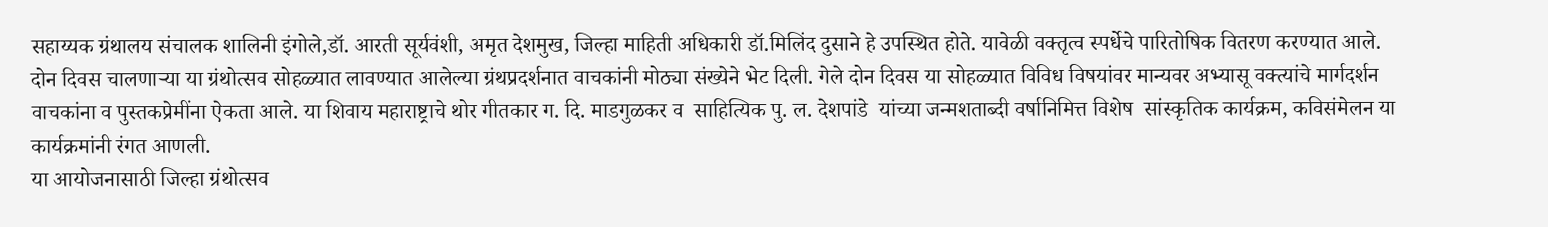सहाय्यक ग्रंथालय संचालक शालिनी इंगोले,डॉ. आरती सूर्यवंशी, अमृत देशमुख, जिल्हा माहिती अधिकारी डॉ.मिलिंद दुसाने हे उपस्थित होते. यावेळी वक्तृत्व स्पर्धेचे पारितोषिक वितरण करण्यात आले.
दोन दिवस चालणाऱ्या या ग्रंथोत्सव सोहळ्यात लावण्यात आलेल्या ग्रंथप्रदर्शनात वाचकांनी मोठ्या संख्येने भेट दिली. गेले दोन दिवस या सोहळ्यात विविध विषयांवर मान्यवर अभ्यासू वक्त्यांचे मार्गदर्शन वाचकांना व पुस्तकप्रेमींना ऐकता आले. या शिवाय महाराष्ट्राचे थोर गीतकार ग. दि. माडगुळकर व  साहित्यिक पु. ल. देशपांडे  यांच्या जन्मशताब्दी वर्षानिमित्त विशेष  सांस्कृतिक कार्यक्रम, कविसंमेलन या कार्यक्रमांनी रंगत आणली.
या आयोजनासाठी जिल्हा ग्रंथोत्सव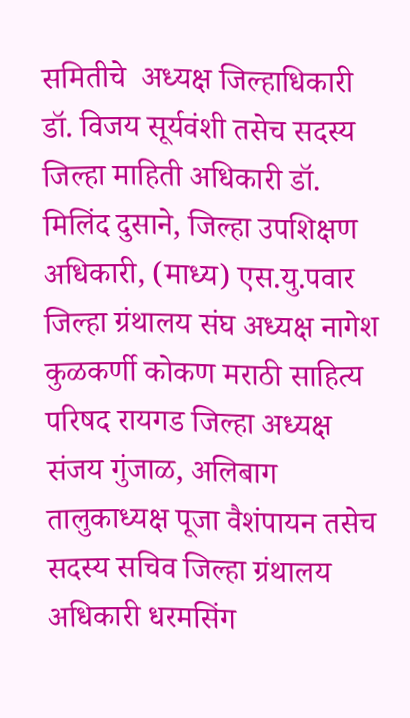समितीचे  अध्यक्ष जिल्हाधिकारी डॉ. विजय सूर्यवंशी तसेच सदस्य जिल्हा माहिती अधिकारी डॉ. मिलिंद दुसाने, जिल्हा उपशिक्षण अधिकारी, (माध्य) एस.यु.पवार जिल्हा ग्रंथालय संघ अध्यक्ष नागेश कुळकर्णी कोकण मराठी साहित्य परिषद रायगड जिल्हा अध्यक्ष संजय गुंजाळ, अलिबाग तालुकाध्यक्ष पूजा वैशंपायन तसेच सदस्य सचिव जिल्हा ग्रंथालय अधिकारी धरमसिंग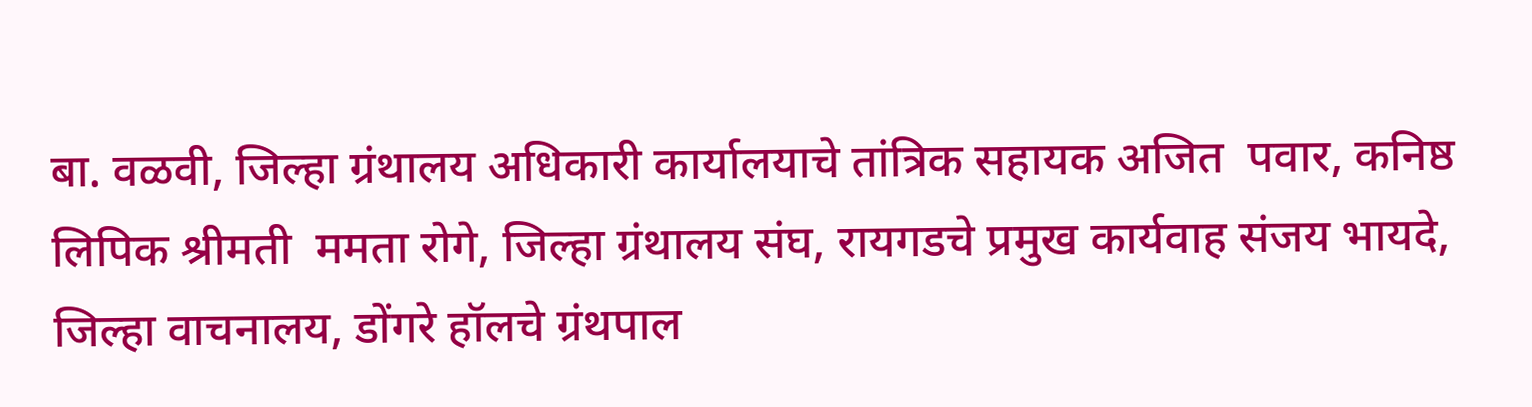बा. वळवी, जिल्हा ग्रंथालय अधिकारी कार्यालयाचे तांत्रिक सहायक अजित  पवार, कनिष्ठ लिपिक श्रीमती  ममता रोगे, जिल्हा ग्रंथालय संघ, रायगडचे प्रमुख कार्यवाह संजय भायदे, जिल्हा वाचनालय, डोंगरे हॉलचे ग्रंथपाल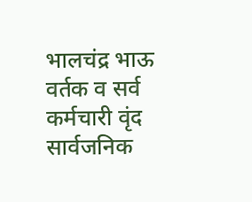भालचंद्र भाऊ वर्तक व सर्व कर्मचारी वृंद  सार्वजनिक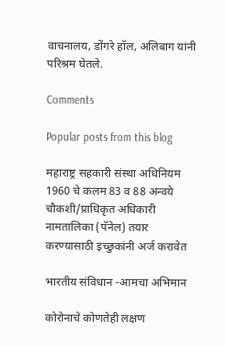वाचनालय, डोंगरे हॉल, अलिबाग यांनी परिश्रम घेतले.

Comments

Popular posts from this blog

महाराष्ट्र सहकारी संस्था अधिनियम 1960 चे कलम 83 व 88 अन्वये चौकशी/प्राधिकृत अधिकारी नामतालिका (पॅनेल) तयार करण्यासाठी इच्छुकांनी अर्ज करावेत

भारतीय संविधान -आमचा अभिमान

कोरोनाचे कोणतेही लक्षण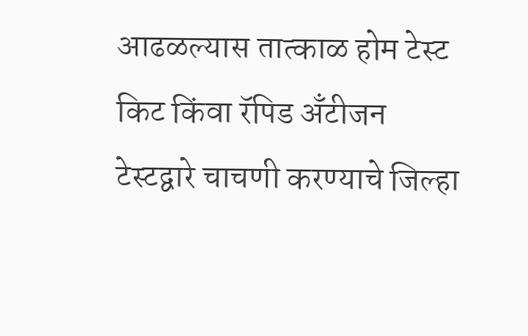आढळल्यास तात्काळ होम टेस्ट किट किंवा रॅपिड अँटीजन टेस्टद्वारे चाचणी करण्याचे जिल्हा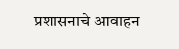प्रशासनाचे आवाहन